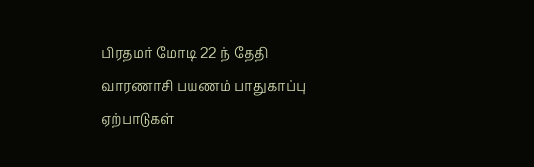பிரதமர் மோடி 22 ந் தேதி வாரணாசி பயணம் பாதுகாப்பு ஏற்பாடுகள்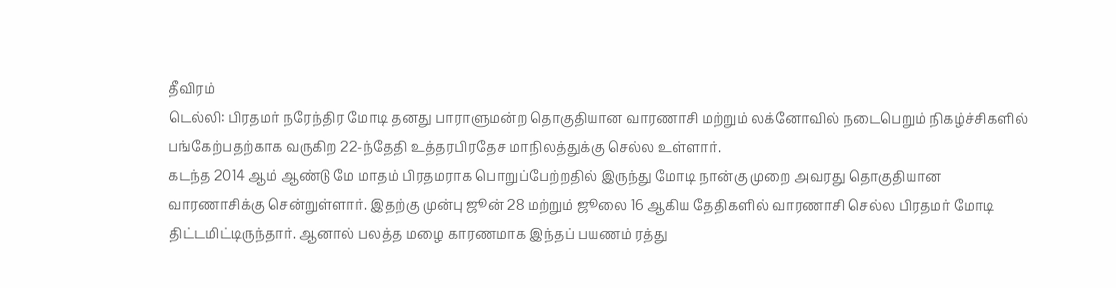தீவிரம்
டெல்லி: பிரதமர் நரேந்திர மோடி தனது பாராளுமன்ற தொகுதியான வாரணாசி மற்றும் லக்னோவில் நடைபெறும் நிகழ்ச்சிகளில் பங்கேற்பதற்காக வருகிற 22-ந்தேதி உத்தரபிரதேச மாநிலத்துக்கு செல்ல உள்ளார்.
கடந்த 2014 ஆம் ஆண்டு மே மாதம் பிரதமராக பொறுப்பேற்றதில் இருந்து மோடி நான்கு முறை அவரது தொகுதியான வாரணாசிக்கு சென்றுள்ளார். இதற்கு முன்பு ஜூன் 28 மற்றும் ஜூலை 16 ஆகிய தேதிகளில் வாரணாசி செல்ல பிரதமர் மோடி திட்டமிட்டிருந்தார். ஆனால் பலத்த மழை காரணமாக இந்தப் பயணம் ரத்து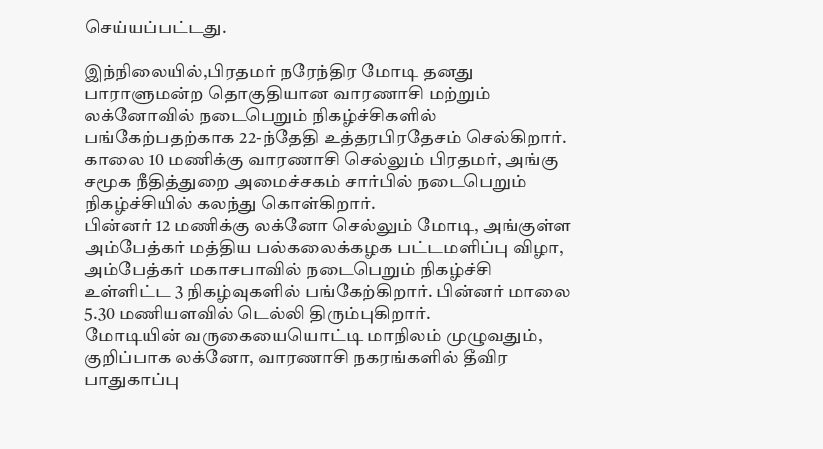செய்யப்பட்டது.

இந்நிலையில்,பிரதமர் நரேந்திர மோடி தனது பாராளுமன்ற தொகுதியான வாரணாசி மற்றும் லக்னோவில் நடைபெறும் நிகழ்ச்சிகளில் பங்கேற்பதற்காக 22-ந்தேதி உத்தரபிரதேசம் செல்கிறார். காலை 10 மணிக்கு வாரணாசி செல்லும் பிரதமர், அங்கு சமூக நீதித்துறை அமைச்சகம் சார்பில் நடைபெறும் நிகழ்ச்சியில் கலந்து கொள்கிறார்.
பின்னர் 12 மணிக்கு லக்னோ செல்லும் மோடி, அங்குள்ள அம்பேத்கர் மத்திய பல்கலைக்கழக பட்டமளிப்பு விழா, அம்பேத்கர் மகாசபாவில் நடைபெறும் நிகழ்ச்சி உள்ளிட்ட 3 நிகழ்வுகளில் பங்கேற்கிறார். பின்னர் மாலை 5.30 மணியளவில் டெல்லி திரும்புகிறார்.
மோடியின் வருகையையொட்டி மாநிலம் முழுவதும், குறிப்பாக லக்னோ, வாரணாசி நகரங்களில் தீவிர பாதுகாப்பு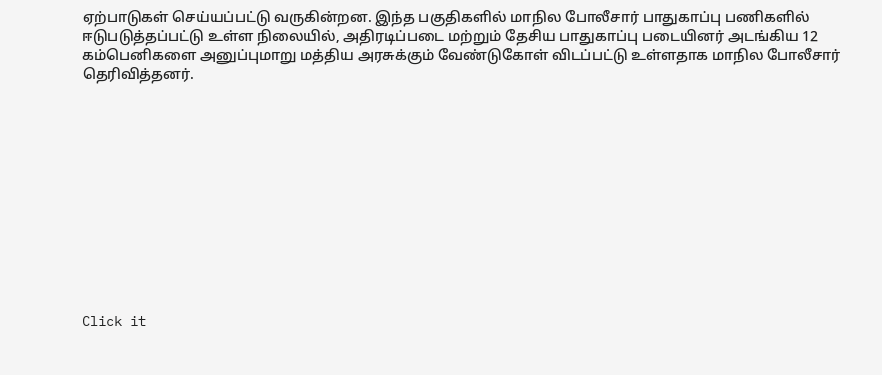ஏற்பாடுகள் செய்யப்பட்டு வருகின்றன. இந்த பகுதிகளில் மாநில போலீசார் பாதுகாப்பு பணிகளில் ஈடுபடுத்தப்பட்டு உள்ள நிலையில், அதிரடிப்படை மற்றும் தேசிய பாதுகாப்பு படையினர் அடங்கிய 12 கம்பெனிகளை அனுப்புமாறு மத்திய அரசுக்கும் வேண்டுகோள் விடப்பட்டு உள்ளதாக மாநில போலீசார் தெரிவித்தனர்.












Click it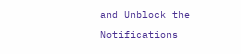and Unblock the Notifications